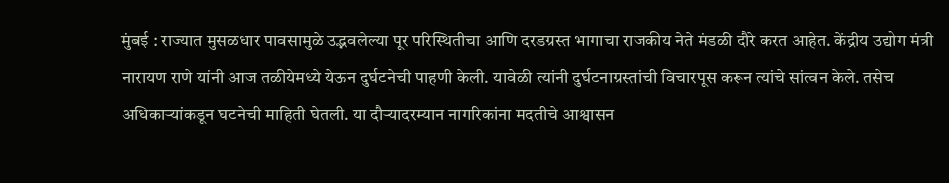मुंबई : राज्यात मुसळधार पावसामुळे उद्भवलेल्या पूर परिस्थितीचा आणि दरडग्रस्त भागाचा राजकीय नेते मंडळी दौरे करत आहेत. केंद्रीय उद्योग मंत्री नारायण राणे यांनी आज तळीयेमध्ये येऊन दुर्घटनेची पाहणी केली. यावेळी त्यांनी दुर्घटनाग्रस्तांची विचारपूस करून त्यांचे सांत्वन केले. तसेच अधिकाऱ्यांकडून घटनेची माहिती घेतली. या दौऱ्यादरम्यान नागरिकांना मदतीचे आश्वासन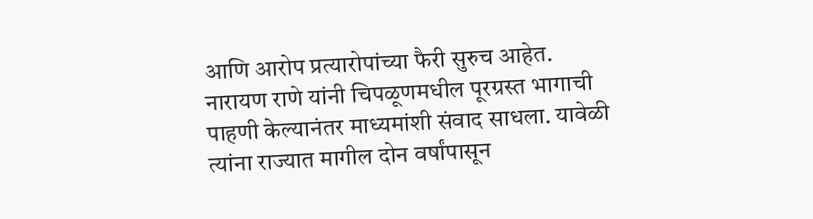आणि आरोप प्रत्यारोपांच्या फैरी सुरुच आहेत.
नारायण राणे यांनी चिपळूणमधील पूरग्रस्त भागाची पाहणी केल्यानंतर माध्यमांशी संवाद साधला. यावेळी त्यांना राज्यात मागील दोन वर्षांपासून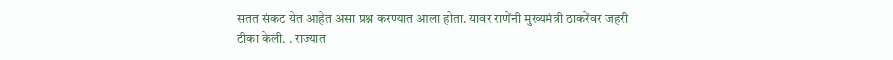सतत संकट येत आहेत असा प्रश्न करण्यात आला होता. यावर राणेंनी मुख्यमंत्री ठाकरेंवर जहरी टीका केली. . राज्यात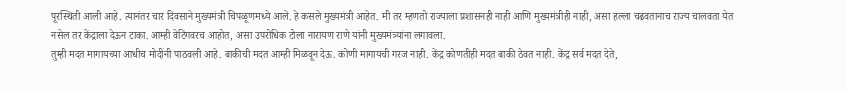पूरस्थिती आली आहे. त्यानंतर चार दिवसाने मुख्यमंत्री चिपळूणमध्ये आले. हे कसले मुख्यमंत्री आहेत. मी तर म्हणतो राज्याला प्रशासनही नाही आणि मुख्यमंत्रीही नाही, असा हल्ला चढवतानाच राज्य चालवता येत नसेल तर केंद्राला देऊन टाका. आम्ही वेटिंगवरच आहोत, असा उपरोधिक टोला नारायण राणे यांनी मुख्यमंत्र्यांना लगावला.
तुम्ही मदत मागायच्या आधीच मोदींनी पाठवली आहे. बाकीची मदत आम्ही मिळवून देऊ. कोणी मागायची गरज नाही. केंद्र कोणतीही मदत बाकी ठेवत नाही. केंद्र सर्व मदत देते,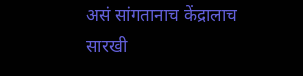असं सांगतानाच केंद्रालाच सारखी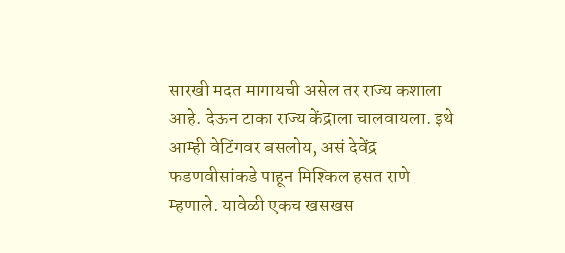सारखी मदत मागायची असेल तर राज्य कशाला आहे. देऊन टाका राज्य केंद्राला चालवायला. इथे आम्ही वेटिंगवर बसलोय, असं देवेंद्र फडणवीसांकडे पाहून मिश्किल हसत राणे म्हणाले. यावेळी एकच खसखस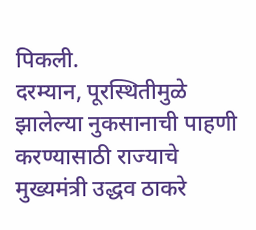पिकली.
दरम्यान, पूरस्थितीमुळे झालेल्या नुकसानाची पाहणी करण्यासाठी राज्याचे मुख्यमंत्री उद्धव ठाकरे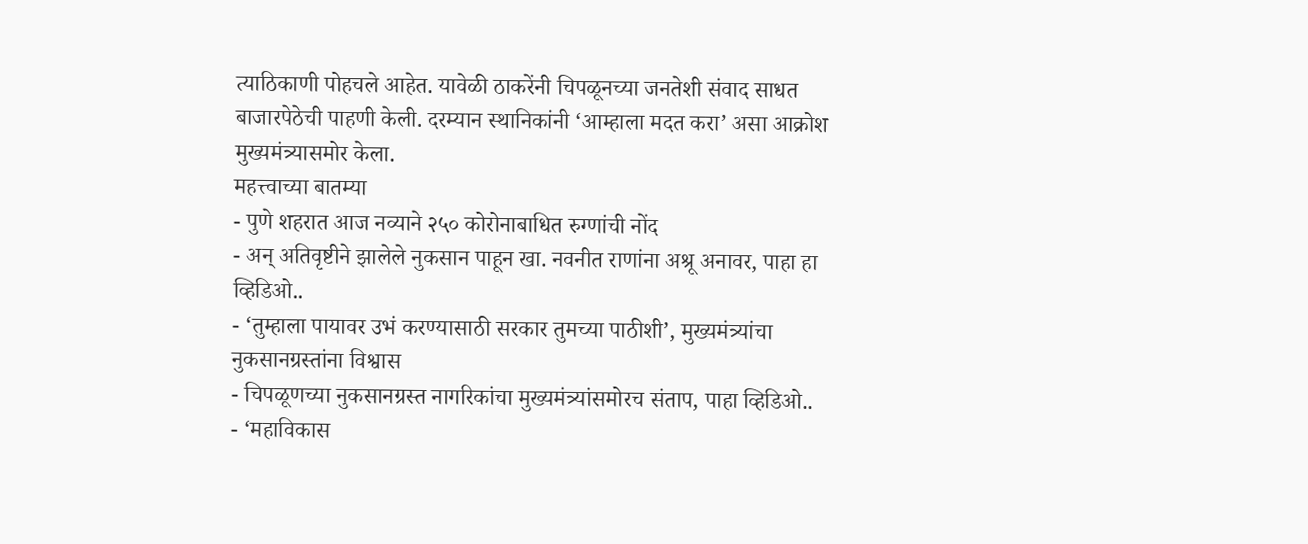त्याठिकाणी पोहचले आहेत. यावेळी ठाकरेंनी चिपळूनच्या जनतेशी संवाद साधत बाजारपेठेची पाहणी केली. दरम्यान स्थानिकांनी ‘आम्हाला मदत करा’ असा आक्रोश मुख्यमंत्र्यासमोर केला.
महत्त्वाच्या बातम्या
- पुणे शहरात आज नव्याने २५० कोरोनाबाधित रुग्णांची नोंद
- अन् अतिवृष्टीने झालेले नुकसान पाहून खा. नवनीत राणांना अश्रू अनावर, पाहा हा व्हिडिओ..
- ‘तुम्हाला पायावर उभं करण्यासाठी सरकार तुमच्या पाठीशी’, मुख्यमंत्र्यांचा नुकसानग्रस्तांना विश्वास
- चिपळूणच्या नुकसानग्रस्त नागरिकांचा मुख्यमंत्र्यांसमोरच संताप, पाहा व्हिडिओ..
- ‘महाविकास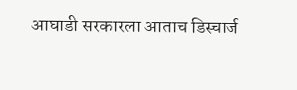आघाडी सरकारला आताच डिस्चार्ज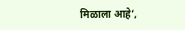मिळाला आहे’,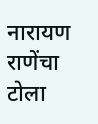नारायण राणेंचा टोला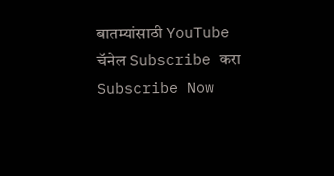बातम्यांसाठी YouTube चॅनेल Subscribe करा
Subscribe Now